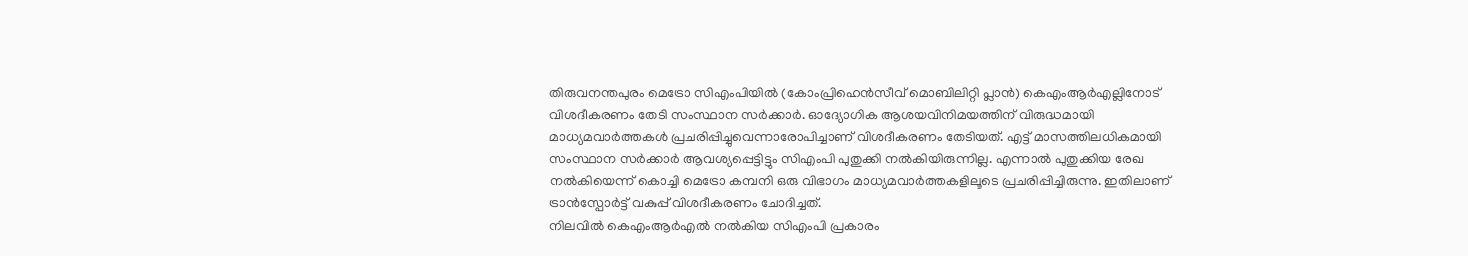തിരുവനന്തപുരം മെട്രോ സിഎംപിയിൽ (കോംപ്രിഹെൻസീവ് മൊബിലിറ്റി പ്ലാൻ) കെഎംആർഎല്ലിനോട് വിശദീകരണം തേടി സംസ്ഥാന സർക്കാർ. ഓദ്യോഗിക ആശയവിനിമയത്തിന് വിരുദ്ധമായി മാധ്യമവാർത്തകൾ പ്രചരിപ്പിച്ചുവെന്നാരോപിച്ചാണ് വിശദീകരണം തേടിയത്. എട്ട് മാസത്തിലധികമായി സംസ്ഥാന സർക്കാർ ആവശ്യപ്പെട്ടിട്ടും സിഎംപി പുതുക്കി നൽകിയിരുന്നില്ല. എന്നാൽ പുതുക്കിയ രേഖ നൽകിയെന്ന് കൊച്ചി മെട്രോ കമ്പനി ഒരു വിഭാഗം മാധ്യമവാർത്തകളിലൂടെ പ്രചരിപ്പിച്ചിരുന്നു. ഇതിലാണ് ട്രാൻസ്പോർട്ട് വകുപ്പ് വിശദീകരണം ചോദിച്ചത്.
നിലവിൽ കെഎംആർഎൽ നൽകിയ സിഎംപി പ്രകാരം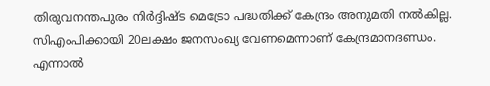തിരുവനന്തപുരം നിർദ്ദിഷ്ട മെട്രോ പദ്ധതിക്ക് കേന്ദ്രം അനുമതി നൽകില്ല. സിഎംപിക്കായി 20ലക്ഷം ജനസംഖ്യ വേണമെന്നാണ് കേന്ദ്രമാനദണ്ഡം. എന്നാൽ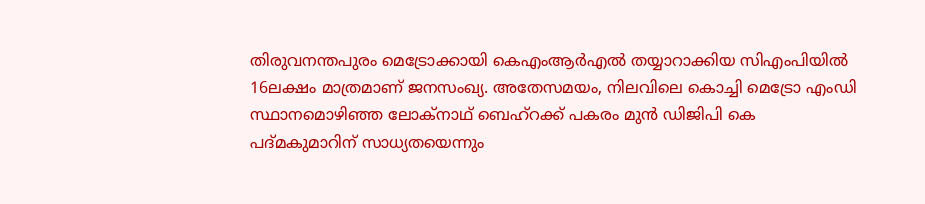തിരുവനന്തപുരം മെട്രോക്കായി കെഎംആർഎൽ തയ്യാറാക്കിയ സിഎംപിയിൽ 16ലക്ഷം മാത്രമാണ് ജനസംഖ്യ. അതേസമയം, നിലവിലെ കൊച്ചി മെട്രോ എംഡി സ്ഥാനമൊഴിഞ്ഞ ലോക്നാഥ് ബെഹ്റക്ക് പകരം മുൻ ഡിജിപി കെ പദ്മകുമാറിന് സാധ്യതയെന്നും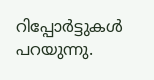റിപ്പോർട്ടുകൾ പറയുന്നു.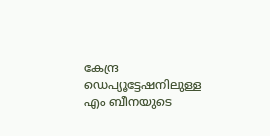കേന്ദ്ര ഡെപ്യൂട്ടേഷനിലുള്ള എം ബീനയുടെ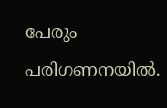പേരും പരിഗണനയിൽ.